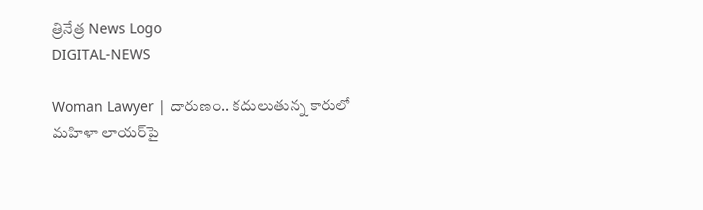త్రినేత్ర News Logo
DIGITAL-NEWS

Woman Lawyer | దారుణం.. క‌దులుతున్న కారులో మ‌హిళా లాయ‌ర్‌పై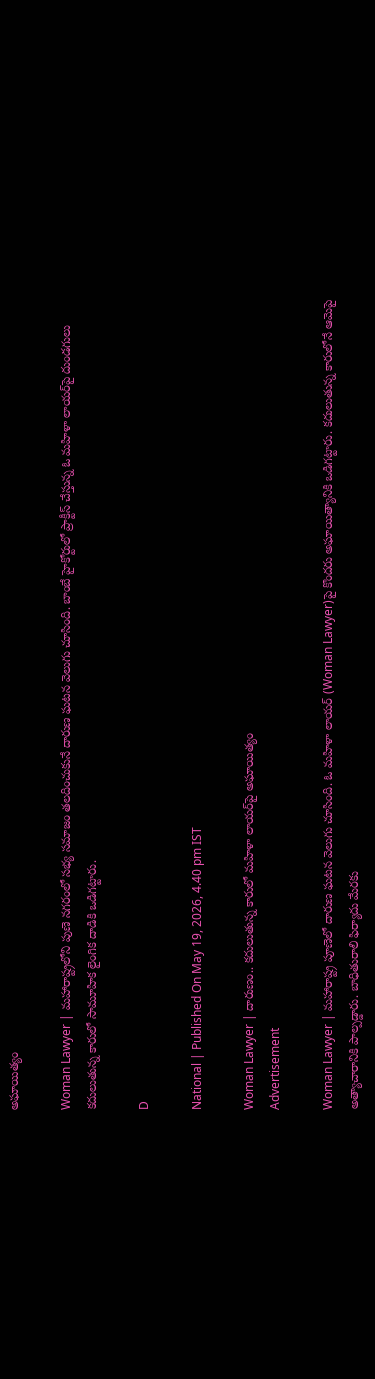అఘాయిత్యం

Woman Lawyer | మహారాష్ట్రలోని పుణె నగరంలో సభ్య సమాజం తలదించుకునే దారుణ ఘటన వెలుగు చూసింది. బాంబే హైకోర్టులో ప్రాక్టీస్ చేస్తున్న ఓ మహిళా లాయర్‌పై దుండగులు కదులుతున్న కారులో సామూహిక లైంగిక దాడికి ఒడిగట్టారు.

D

National | Published On May 19, 2026, 4.40 pm IST

Woman Lawyer | దారుణం.. క‌దులుతున్న కారులో మ‌హిళా లాయ‌ర్‌పై అఘాయిత్యం
Advertisement

Woman Lawyer | మ‌హారాష్ట్ర పూణెలో దారుణ ఘ‌ట‌న వెలుగు చూసింది. ఓ మ‌హిళా లాయ‌ర్ (Woman Lawyer)పై కొంద‌రు అఘాయిత్యానికి ఒడిగట్టారు. క‌దులుతున్న కారులోనే ఆమెపై అత్యాచారానికి పాల్ప‌డ్డారు. బాధితురాలి ఫిర్యాదు మేర‌కు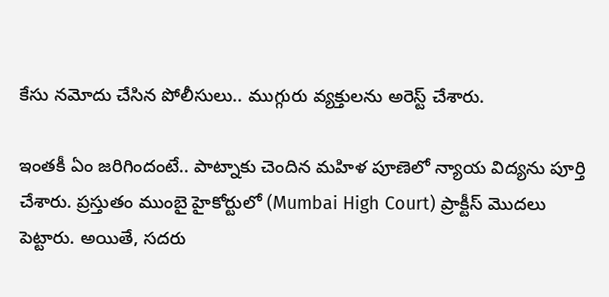కేసు న‌మోదు చేసిన పోలీసులు.. ముగ్గురు వ్య‌క్తుల‌ను అరెస్ట్ చేశారు.

ఇంత‌కీ ఏం జ‌రిగిందంటే.. పాట్నాకు చెందిన మ‌హిళ పూణెలో న్యాయ విద్య‌ను పూర్తి చేశారు. ప్ర‌స్తుతం ముంబై హైకోర్టులో (Mumbai High Court) ప్రాక్టీస్ మొద‌లు పెట్టారు. అయితే, స‌ద‌రు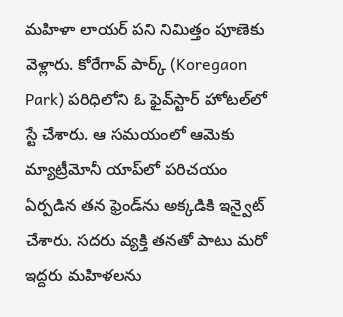మ‌హిళా లాయ‌ర్ ప‌ని నిమిత్తం పూణెకు వెళ్లారు. కోరేగావ్ పార్క్ (Koregaon Park) ప‌రిధిలోని ఓ ఫైవ్‌స్టార్ హోట‌ల్‌లో స్టే చేశారు. ఆ స‌మ‌యంలో ఆమెకు మ్యాట్రీమోనీ యాప్‌లో ప‌రిచ‌యం ఏర్ప‌డిన త‌న ఫ్రెండ్‌ను అక్క‌డికి ఇన్వైట్ చేశారు. సదరు వ్యక్తి తనతో పాటు మరో ఇద్దరు మహిళలను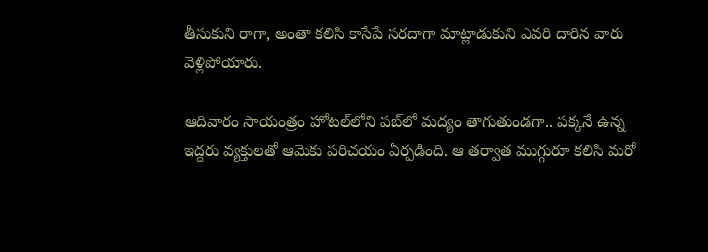తీసుకుని రాగా, అంతా కలిసి కాసేపే స‌ర‌దాగా మాట్లాడుకుని ఎవరి దారిన వారు వెళ్లిపోయారు.

ఆదివారం సాయంత్రం హోటల్‌లోని పబ్‌లో మ‌ద్యం తాగుతుండ‌గా.. పక్కనే ఉన్న ఇద్దరు వ్యక్తులతో ఆమెకు ప‌రిచయం ఏర్ప‌డింది. ఆ తర్వాత ముగ్గురూ క‌లిసి మరో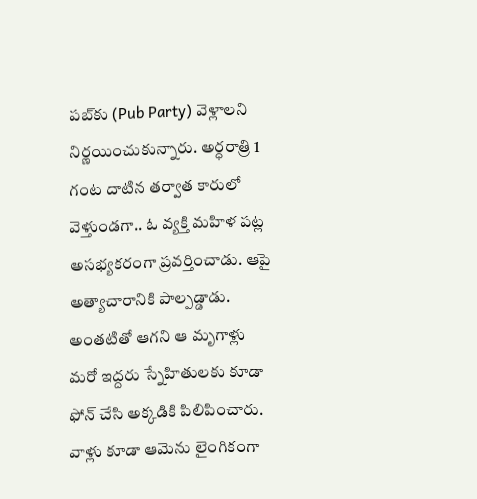పబ్‌కు (Pub Party) వెళ్లాలని నిర్ణయించుకున్నారు. అర్ధ‌రాత్రి 1 గంట దాటిన త‌ర్వాత కారులో వెళ్తుండ‌గా.. ఓ వ్య‌క్తి మ‌హిళ ప‌ట్ల అస‌భ్య‌క‌రంగా ప్ర‌వ‌ర్తించాడు. ఆపై అత్యాచారానికి పాల్పడ్డాడు. అంతటితో ఆగని ఆ మృగాళ్లు మరో ఇద్దరు స్నేహితులకు కూడా ఫోన్ చేసి అక్కడికి పిలిపించారు. వాళ్లు కూడా ఆమెను లైంగికంగా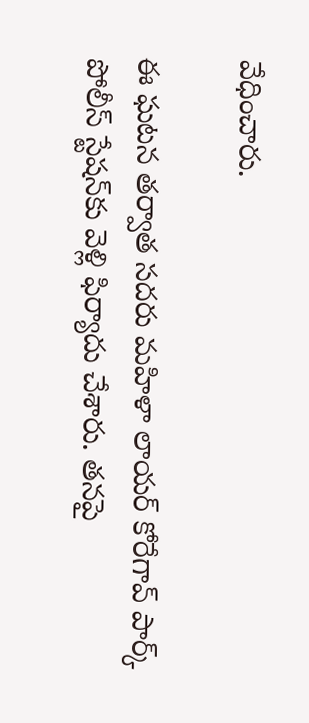వేధించారు.

ఈ ఘ‌ట‌న త‌ర్వాత స‌ద‌రు మ‌హిళా లాయ‌ర్ కోరేగావ్ పార్క్ పోలీస్ స్టేషన్‌కు వెళ్లి ఫిర్యాదు చేశారు. త‌న‌పై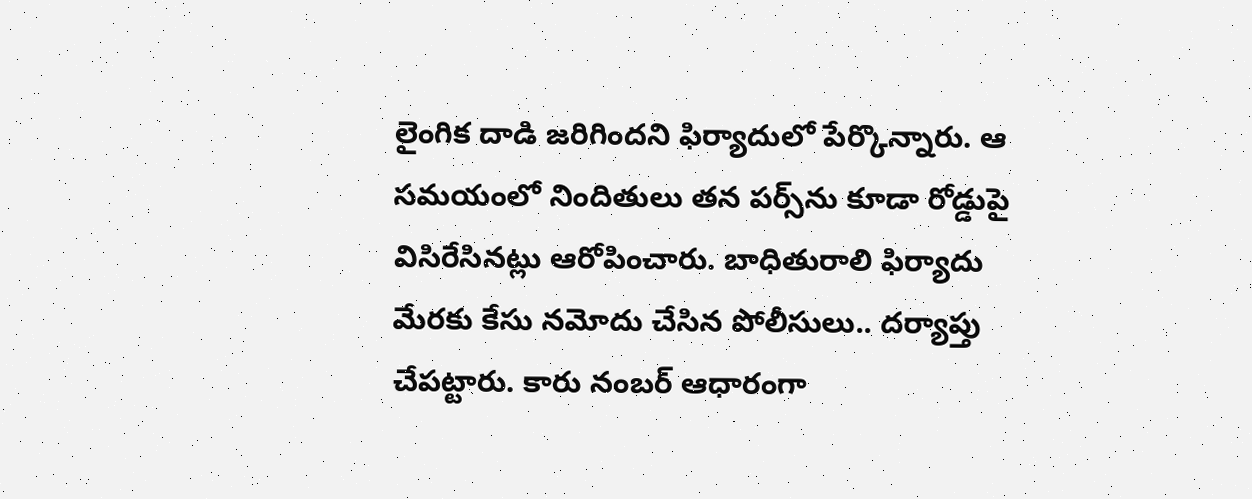లైంగిక దాడి జ‌రిగింద‌ని ఫిర్యాదులో పేర్కొన్నారు. ఆ స‌మ‌యంలో నిందితులు త‌న ప‌ర్స్‌ను కూడా రోడ్డుపై విసిరేసిన‌ట్లు ఆరోపించారు. బాధితురాలి ఫిర్యాదు మేర‌కు కేసు న‌మోదు చేసిన పోలీసులు.. ద‌ర్యాప్తు చేప‌ట్టారు. కారు నంబ‌ర్ ఆధారంగా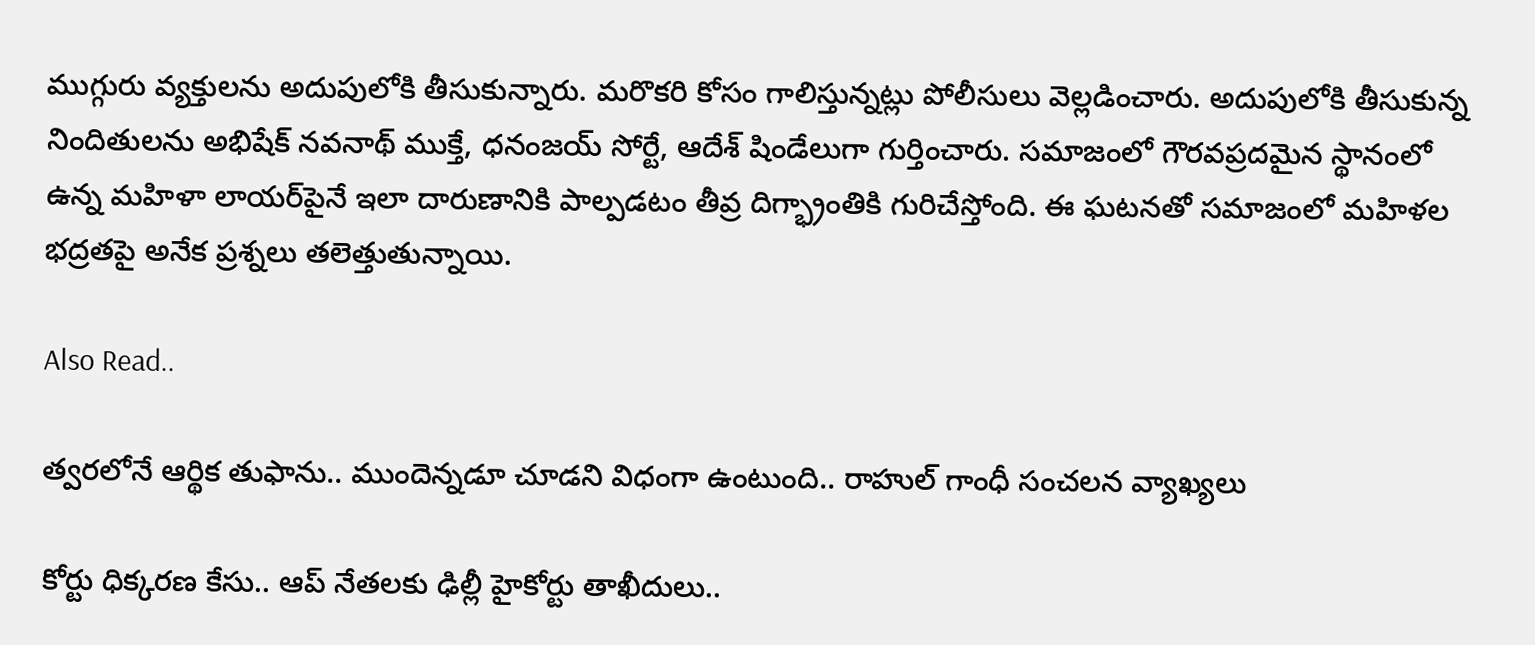ముగ్గురు వ్య‌క్తుల‌ను అదుపులోకి తీసుకున్నారు. మ‌రొక‌రి కోసం గాలిస్తున్న‌ట్లు పోలీసులు వెల్ల‌డించారు. అదుపులోకి తీసుకున్న నిందితులను అభిషేక్ నవనాథ్ ముక్తే, ధనంజయ్ సోర్టే, ఆదేశ్ షిండేలుగా గుర్తించారు. సమాజంలో గౌరవప్రదమైన స్థానంలో ఉన్న మహిళా లాయర్‌పైనే ఇలా దారుణానికి పాల్ప‌డ‌టం తీవ్ర దిగ్భ్రాంతికి గురిచేస్తోంది. ఈ ఘ‌ట‌న‌తో స‌మాజంలో మ‌హిళ‌ల భ‌ద్ర‌త‌పై అనేక ప్ర‌శ్న‌లు త‌లెత్తుతున్నాయి.

Also Read..

త్వ‌ర‌లోనే ఆర్థిక తుఫాను.. ముందెన్న‌డూ చూడ‌ని విధంగా ఉంటుంది.. రాహుల్ గాంధీ సంచ‌ల‌న వ్యాఖ్య‌లు

కోర్టు ధిక్క‌ర‌ణ కేసు.. ఆప్ నేత‌ల‌కు ఢిల్లీ హైకోర్టు తాఖీదులు..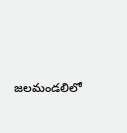జ‌ల‌మండలిలో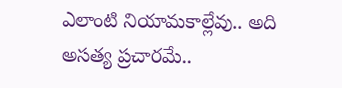ఎలాంటి నియామ‌కాల్లేవు.. అది అస‌త్య ప్ర‌చార‌మే..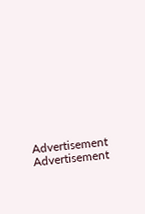Advertisement
Advertisement